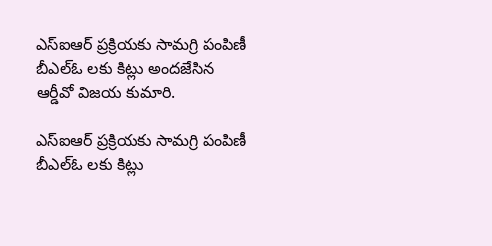ఎస్ఐఆర్ ప్రక్రియకు సామగ్రి పంపిణీ బీఎల్ఓ లకు కిట్లు అందజేసిన ఆర్డీవో విజయ కుమారి.

ఎస్ఐఆర్ ప్రక్రియకు సామగ్రి పంపిణీ బీఎల్ఓ లకు కిట్లు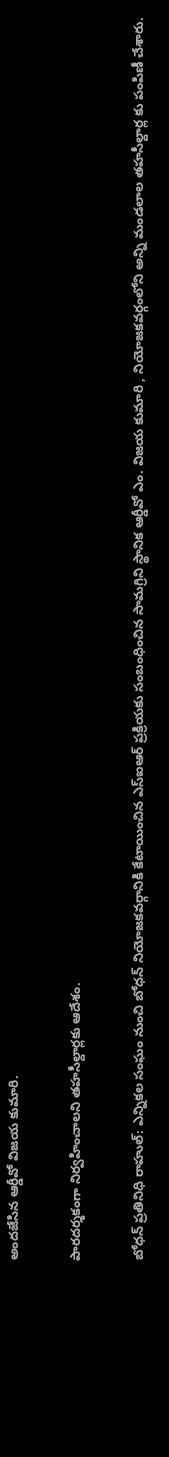అందజేసిన ఆర్డీవో విజయ కుమారి.

పారదర్శకంగా నిర్వహించాలని తహసీల్దార్లకు ఆదేశం.

బోధన్ ప్రతినిధి రాహుల్: ఎన్నికల సంఘం నుంచి బోధన్ నియోజకవర్గానికి కేటాయించిన ఎస్ఐఆర్ ప్రక్రియకు సంబంధించిన సామగ్రిని స్థానిక ఆర్డీవో ఎం. విజయ కుమారి , నియోజకవర్గంలోని అన్ని మండలాల తహసీల్దార్ల కు పంపిణీ చేశారు.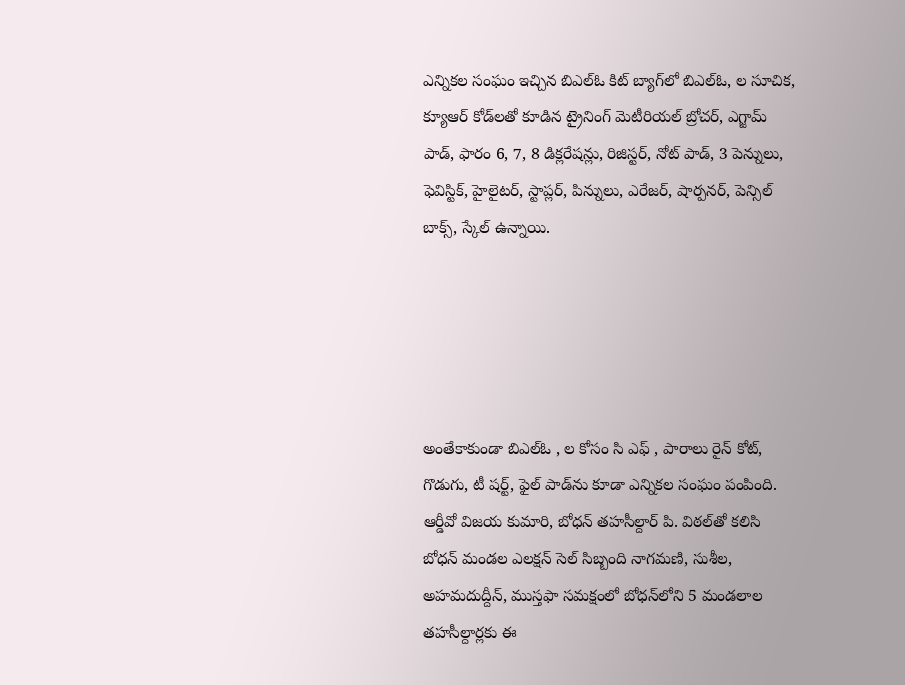ఎన్నికల సంఘం ఇచ్చిన బిఎల్ఓ కిట్ బ్యాగ్‌లో బిఎల్ఓ, ల సూచిక, క్యూఆర్ కోడ్‌లతో కూడిన ట్రైనింగ్ మెటీరియల్ బ్రోచర్, ఎగ్జామ్ పాడ్, ఫారం 6, 7, 8 డిక్లరేషన్లు, రిజిస్టర్, నోట్ పాడ్, 3 పెన్నులు, ఫెవిస్టిక్, హైలైటర్, స్టాప్లర్, పిన్నులు, ఎరేజర్, షార్పనర్, పెన్సిల్ బాక్స్, స్కేల్ ఉన్నాయి.





అంతేకాకుండా బిఎల్ఓ , ల కోసం సి ఎఫ్ , పారాలు రైన్ కోట్, గొడుగు, టీ షర్ట్, ఫైల్ పాడ్‌ను కూడా ఎన్నికల సంఘం పంపింది. ఆర్డీవో విజయ కుమారి, బోధన్ తహసీల్దార్ పి. విఠల్‌తో కలిసి బోధన్ మండల ఎలక్షన్ సెల్ సిబ్బంది నాగమణి, సుశీల, అహమదుద్దీన్, ముస్తఫా సమక్షంలో బోధన్‌లోని 5 మండలాల తహసీల్దార్లకు ఈ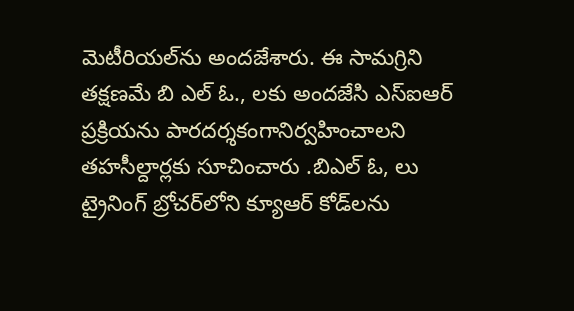మెటీరియల్‌ను అందజేశారు. ఈ సామగ్రిని తక్షణమే బి ఎల్ ఓ., లకు అందజేసి ఎస్ఐఆర్ ప్రక్రియను పారదర్శకంగానిర్వహించాలని తహసీల్దార్లకు సూచించారు .బిఎల్ ఓ, లు ట్రైనింగ్ బ్రోచర్‌లోని క్యూఆర్ కోడ్‌లను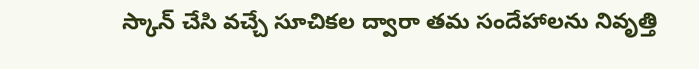స్కాన్ చేసి వచ్చే సూచికల ద్వారా తమ సందేహాలను నివృత్తి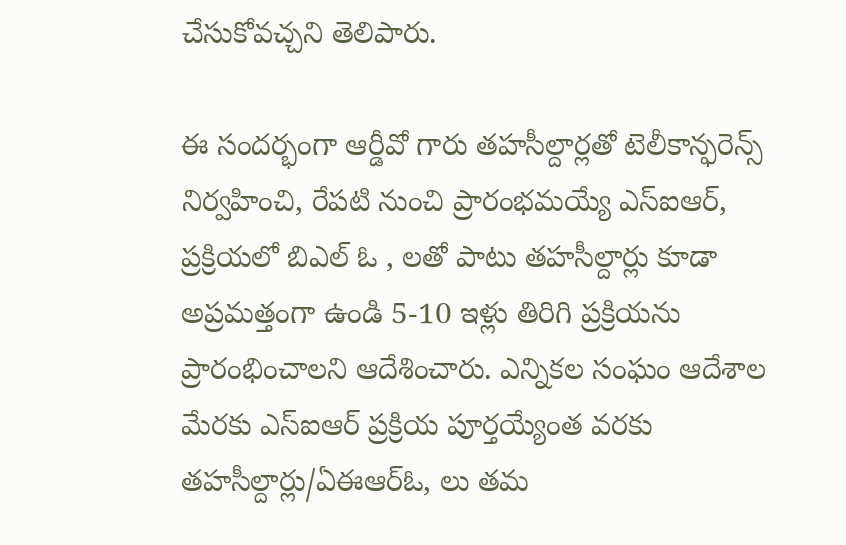చేసుకోవచ్చని తెలిపారు.

ఈ సందర్భంగా ఆర్డీవో గారు తహసీల్దార్లతో టెలీకాన్ఫరెన్స్ నిర్వహించి, రేపటి నుంచి ప్రారంభమయ్యే ఎస్ఐఆర్, ప్రక్రియలో బిఎల్ ఓ , లతో పాటు తహసీల్దార్లు కూడా అప్రమత్తంగా ఉండి 5-10 ఇళ్లు తిరిగి ప్రక్రియను ప్రారంభించాలని ఆదేశించారు. ఎన్నికల సంఘం ఆదేశాల మేరకు ఎస్ఐఆర్ ప్రక్రియ పూర్తయ్యేంత వరకు తహసీల్దార్లు/ఏఈఆర్ఓ, లు తమ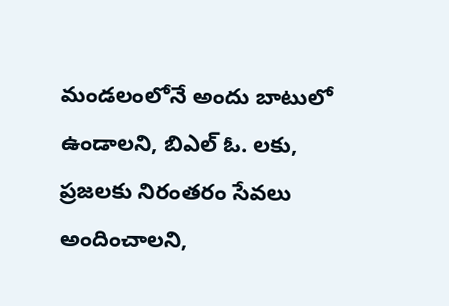మండలంలోనే అందు బాటులో ఉండాలని, బిఎల్ ఓ. లకు, ప్రజలకు నిరంతరం సేవలు అందించాలని,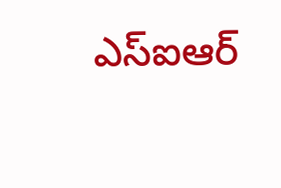ఎస్ఐఆర్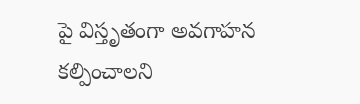పై విస్తృతంగా అవగాహన కల్పించాలని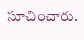సూచించారు.